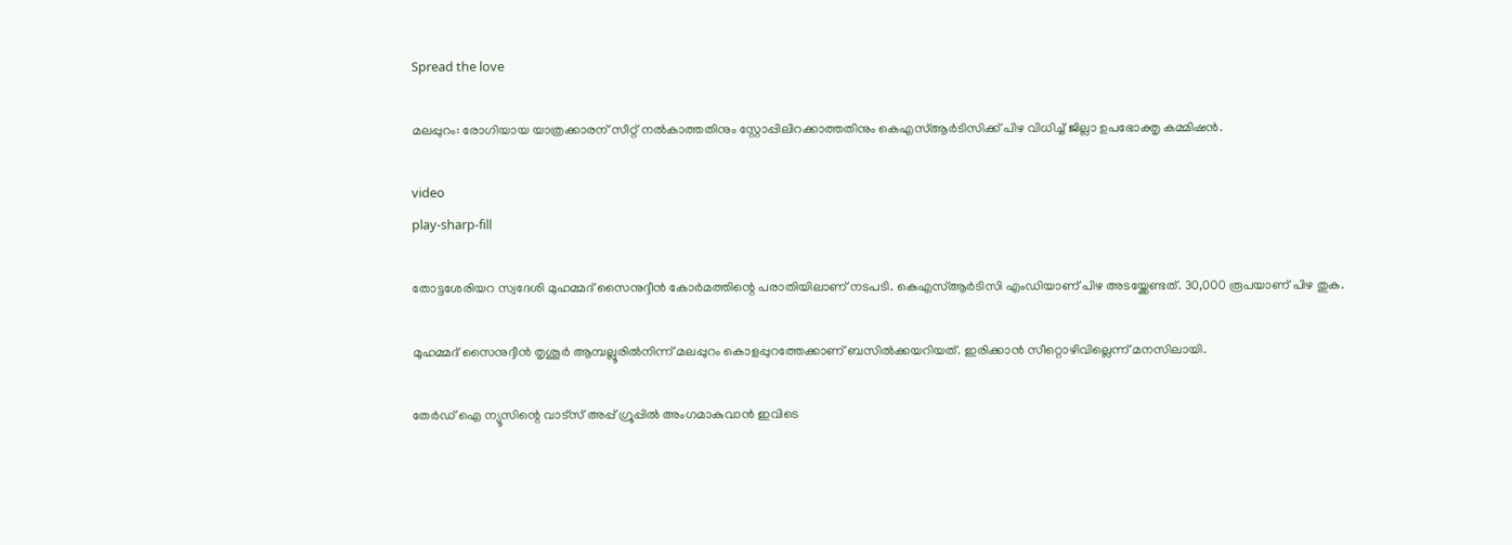Spread the love

മലപ്പുറം: രോഗിയായ യാത്രക്കാരന് സീറ്റ് നല്‍കാത്തതിനും സ്റ്റോപ്പിലിറക്കാത്തതിനും കെഎസ്‌ആർടിസിക്ക് പിഴ വിധിച്ച്‌ ജില്ലാ ഉപഭോക്തൃ കമ്മിഷൻ.

video
play-sharp-fill

തോട്ടശേരിയറ സ്വദേശി മുഹമ്മദ് സൈനുദ്ദീൻ കോർമത്തിന്റെ പരാതിയിലാണ് നടപടി. കെഎസ്‌ആർടിസി എംഡിയാണ് പിഴ അടയ്ക്കേണ്ടത്. 30,000 രൂപയാണ് പിഴ തുക.

മുഹമ്മദ് സൈനുദ്ദീൻ തൃശൂർ ആമ്പല്ലൂരില്‍നിന്ന് മലപ്പുറം കൊളപ്പുറത്തേക്കാണ് ബസില്‍ക്കയറിയത്. ഇരിക്കാൻ സീറ്റൊഴിവില്ലെന്ന് മനസിലായി.

തേർഡ് ഐ ന്യൂസിന്റെ വാട്സ് അപ്പ് ഗ്രൂപ്പിൽ അംഗമാകുവാൻ ഇവിടെ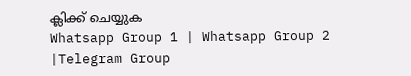ക്ലിക്ക് ചെയ്യുക
Whatsapp Group 1 | Whatsapp Group 2 |Telegram Group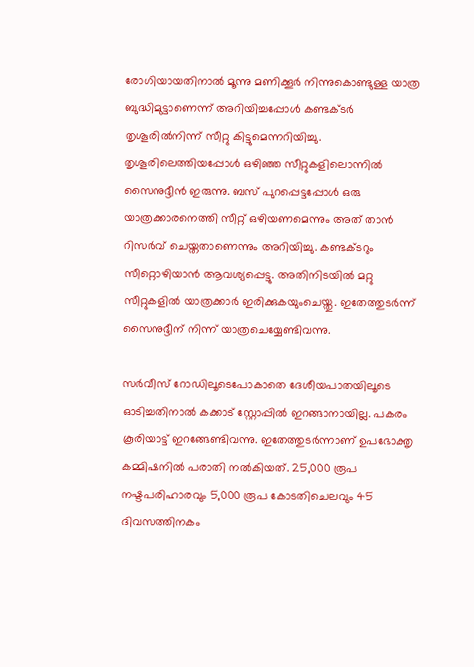രോഗിയായതിനാല്‍ മൂന്നു മണിക്കൂർ നിന്നുകൊണ്ടുള്ള യാത്ര ബുദ്ധിമുട്ടാണെന്ന് അറിയിച്ചപ്പോള്‍ കണ്ടക്ടർ തൃശൂരില്‍നിന്ന് സീറ്റു കിട്ടുമെന്നറിയിച്ചു. തൃശൂരിലെത്തിയപ്പോള്‍ ഒഴിഞ്ഞ സീറ്റുകളിലൊന്നില്‍ സൈനുദ്ദീൻ ഇരുന്നു. ബസ് പുറപ്പെട്ടപ്പോള്‍ ഒരു യാത്രക്കാരനെത്തി സീറ്റ് ഒഴിയണമെന്നും അത് താൻ റിസർവ് ചെയ്തതാണെന്നും അറിയിച്ചു. കണ്ടക്ടറും സീറ്റൊഴിയാൻ ആവശ്യപ്പെട്ടു. അതിനിടയില്‍ മറ്റു സീറ്റുകളില്‍ യാത്രക്കാർ ഇരിക്കുകയുംചെയ്തു. ഇതേത്തുടർന്ന് സൈനുദ്ദീന് നിന്ന് യാത്രചെയ്യേണ്ടിവന്നു.

സർവീസ് റോഡിലൂടെപോകാതെ ദേശീയപാതയിലൂടെ ഓടിച്ചതിനാല്‍ കക്കാട് സ്റ്റോപ്പില്‍ ഇറങ്ങാനായില്ല. പകരം കൂരിയാട്ട് ഇറങ്ങേണ്ടിവന്നു. ഇതേത്തുടർന്നാണ് ഉപഭോക്തൃ കമ്മിഷനില്‍ പരാതി നല്‍കിയത്. 25,000 രൂപ നഷ്ടപരിഹാരവും 5,000 രൂപ കോടതിചെലവും 45 ദിവസത്തിനകം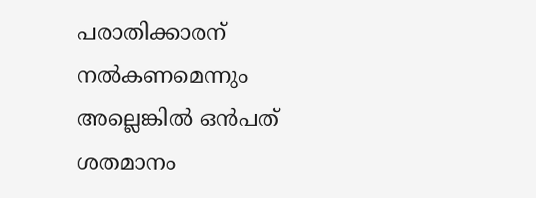പരാതിക്കാരന് നല്‍കണമെന്നും അല്ലെങ്കില്‍ ഒൻപത് ശതമാനം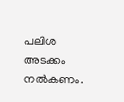പലിശ അടക്കം നൽകണം.